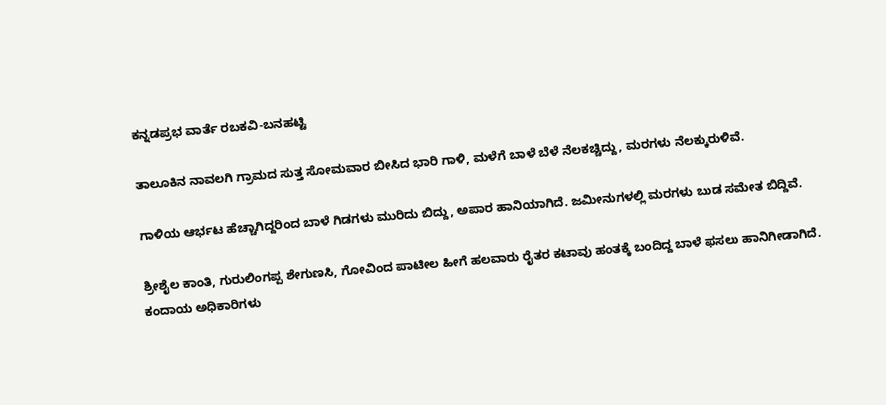ಕನ್ನಡಪ್ರಭ ವಾರ್ತೆ ರಬಕವಿ-ಬನಹಟ್ಟಿ

ತಾಲೂಕಿನ ನಾವಲಗಿ ಗ್ರಾಮದ ಸುತ್ತ ಸೋಮವಾರ ಬೀಸಿದ ಭಾರಿ ಗಾಳಿ, ಮಳೆಗೆ ಬಾಳೆ ಬೆಳೆ ನೆಲಕಚ್ಚಿದ್ದು, ಮರಗಳು ನೆಲಕ್ಕುರುಳಿವೆ.

ಗಾಳಿಯ ಆರ್ಭಟ ಹೆಚ್ಚಾಗಿದ್ದರಿಂದ ಬಾಳೆ ಗಿಡಗಳು ಮುರಿದು ಬಿದ್ದು, ಅಪಾರ ಹಾನಿಯಾಗಿದೆ. ಜಮೀನುಗಳಲ್ಲಿ ಮರಗಳು ಬುಡ ಸಮೇತ ಬಿದ್ದಿವೆ.

ಶ್ರೀಶೈಲ ಕಾಂತಿ, ಗುರುಲಿಂಗಪ್ಪ ಶೇಗುಣಸಿ, ಗೋವಿಂದ ಪಾಟೀಲ ಹೀಗೆ ಹಲವಾರು ರೈತರ ಕಟಾವು ಹಂತಕ್ಕೆ ಬಂದಿದ್ದ ಬಾಳೆ ಫಸಲು ಹಾನಿಗೀಡಾಗಿದೆ. ಕಂದಾಯ ಅಧಿಕಾರಿಗಳು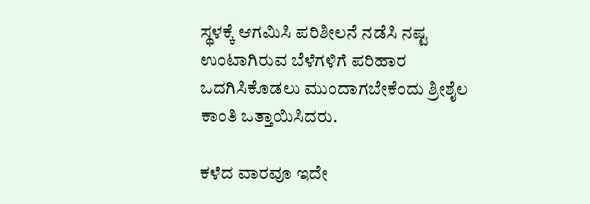ಸ್ಥಳಕ್ಕೆ ಆಗಮಿಸಿ ಪರಿಶೀಲನೆ ನಡೆಸಿ ನಷ್ಟ ಉಂಟಾಗಿರುವ ಬೆಳೆಗಳಿಗೆ ಪರಿಹಾರ ಒದಗಿಸಿಕೊಡಲು ಮುಂದಾಗಬೇಕೆಂದು ಶ್ರೀಶೈಲ ಕಾಂತಿ ಒತ್ತಾಯಿಸಿದರು.

ಕಳೆದ ವಾರವೂ ಇದೇ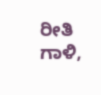ರೀತಿ ಗಾಳಿ,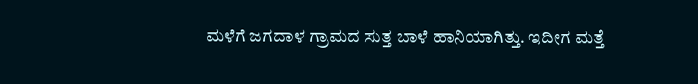ಮಳೆಗೆ ಜಗದಾಳ ಗ್ರಾಮದ ಸುತ್ತ ಬಾಳೆ ಹಾನಿಯಾಗಿತ್ತು. ಇದೀಗ ಮತ್ತೆ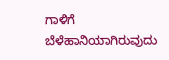ಗಾಳಿಗೆ ಬೆಳೆಹಾನಿಯಾಗಿರುವುದು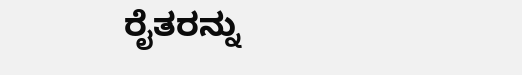ರೈತರನ್ನು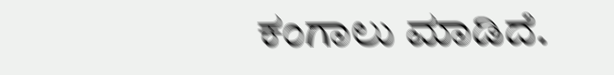ಕಂಗಾಲು ಮಾಡಿದೆ.